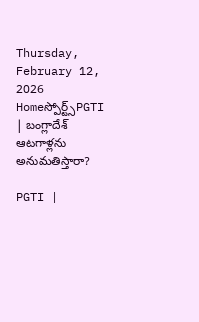Thursday, February 12, 2026
Homeస్పోర్ట్స్PGTI | బంగ్లాదేశ్ ఆటగాళ్లను అనుమతిస్తారా?

PGTI |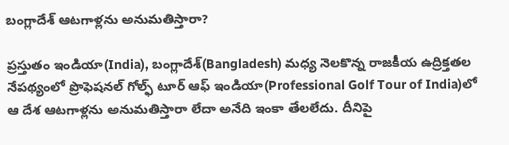బంగ్లాదేశ్ ఆటగాళ్లను అనుమతిస్తారా?

ప్రస్తుతం ఇండియా(India), బంగ్లాదేశ్(Bangladesh) మధ్య నెలకొన్న రాజకీయ ఉద్రిక్తతల నేపథ్యంలో ప్రొఫెషనల్ గోల్ఫ్ టూర్ ఆఫ్ ఇండియా(Professional Golf Tour of India)లో ఆ దేశ ఆటగాళ్లను అనుమతిస్తారా లేదా అనేది ఇంకా తేలలేదు. దీనిపై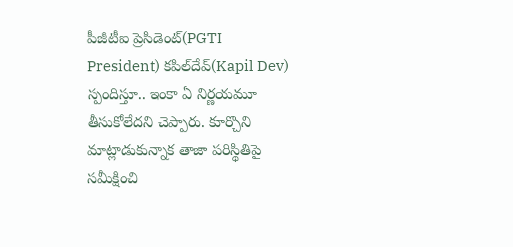పీజీటీఐ ప్రెసిడెంట్(PGTI President) కపిల్‌దేవ్(Kapil Dev) స్పందిస్తూ.. ఇంకా ఏ నిర్ణయమూ తీసుకోలేదని చెప్పారు. కూర్చొని మాట్లాడుకున్నాక తాజా పరిస్థితిపై సమీక్షించి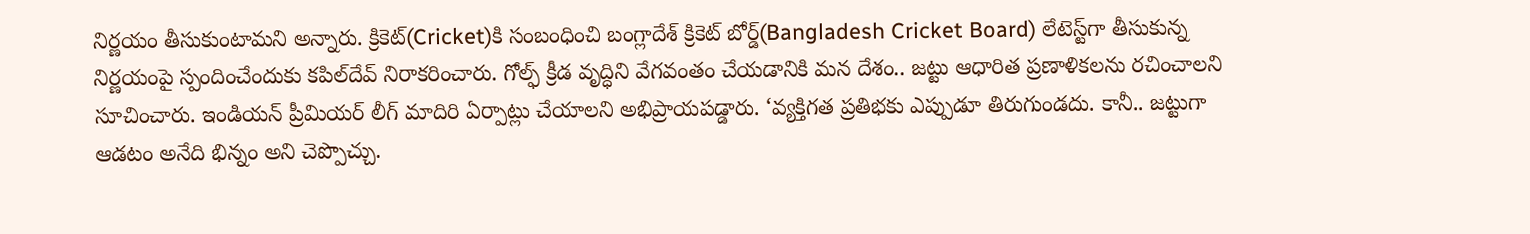నిర్ణయం తీసుకుంటామని అన్నారు. క్రికెట్‌(Cricket)కి సంబంధించి బంగ్లాదేశ్ క్రికెట్ బోర్డ్(Bangladesh Cricket Board) లేటెస్ట్‌గా తీసుకున్న నిర్ణయంపై స్పందించేందుకు కపిల్‌దేవ్ నిరాకరించారు. గోల్ఫ్ క్రీడ వృద్ధిని వేగవంతం చేయడానికి మన దేశం.. జట్టు ఆధారిత ప్రణాళికలను రచించాలని సూచించారు. ఇండియన్ ప్రీమియర్ లీగ్ మాదిరి ఏర్పాట్లు చేయాలని అభిప్రాయపడ్డారు. ‘వ్యక్తిగత ప్రతిభకు ఎప్పుడూ తిరుగుండదు. కానీ.. జట్టుగా ఆడటం అనేది భిన్నం అని చెప్పొచ్చు.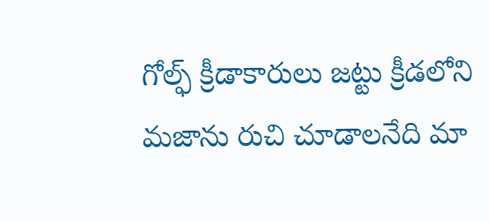గోల్ఫ్ క్రీడాకారులు జట్టు క్రీడలోని మజాను రుచి చూడాలనేది మా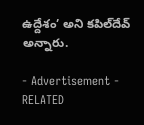ఉద్దేశం’ అని కపిల్‌దేవ్ అన్నారు.

- Advertisement -
RELATED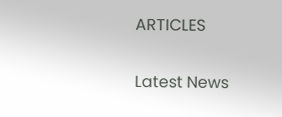ARTICLES

Latest News